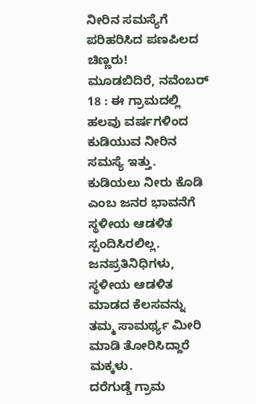ನೀರಿನ ಸಮಸ್ಯೆಗೆ ಪರಿಹರಿಸಿದ ಪಣಪಿಲದ ಚಿಣ್ಣರು!
ಮೂಡಬಿದಿರೆ, ನವೆಂಬರ್ 18 : ಈ ಗ್ರಾಮದಲ್ಲಿ ಹಲವು ವರ್ಷಗಳಿಂದ ಕುಡಿಯುವ ನೀರಿನ ಸಮಸ್ಯೆ ಇತ್ತು. ಕುಡಿಯಲು ನೀರು ಕೊಡಿ ಎಂಬ ಜನರ ಭಾವನೆಗೆ ಸ್ಥಳೀಯ ಆಡಳಿತ ಸ್ಪಂದಿಸಿರಲಿಲ್ಲ. ಜನಪ್ರತಿನಿಧಿಗಳು, ಸ್ಥಳೀಯ ಆಡಳಿತ ಮಾಡದ ಕೆಲಸವನ್ನು ತಮ್ಮ ಸಾಮರ್ಥ್ಯ ಮೀರಿ ಮಾಡಿ ತೋರಿಸಿದ್ದಾರೆ ಮಕ್ಕಳು.
ದರೆಗುಡ್ಡೆ ಗ್ರಾಮ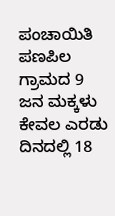ಪಂಚಾಯಿತಿ ಪಣಪಿಲ ಗ್ರಾಮದ 9 ಜನ ಮಕ್ಕಳು ಕೇವಲ ಎರಡು ದಿನದಲ್ಲಿ 18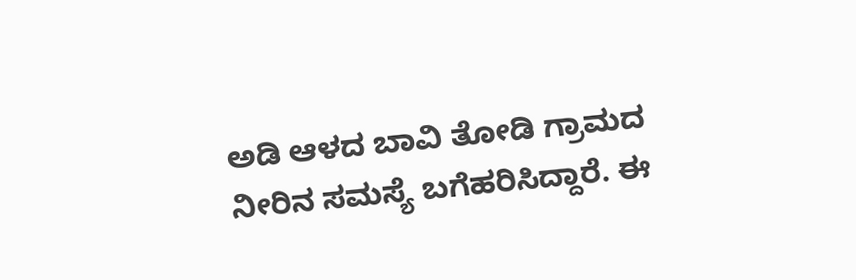ಅಡಿ ಆಳದ ಬಾವಿ ತೋಡಿ ಗ್ರಾಮದ ನೀರಿನ ಸಮಸ್ಯೆ ಬಗೆಹರಿಸಿದ್ದಾರೆ. ಈ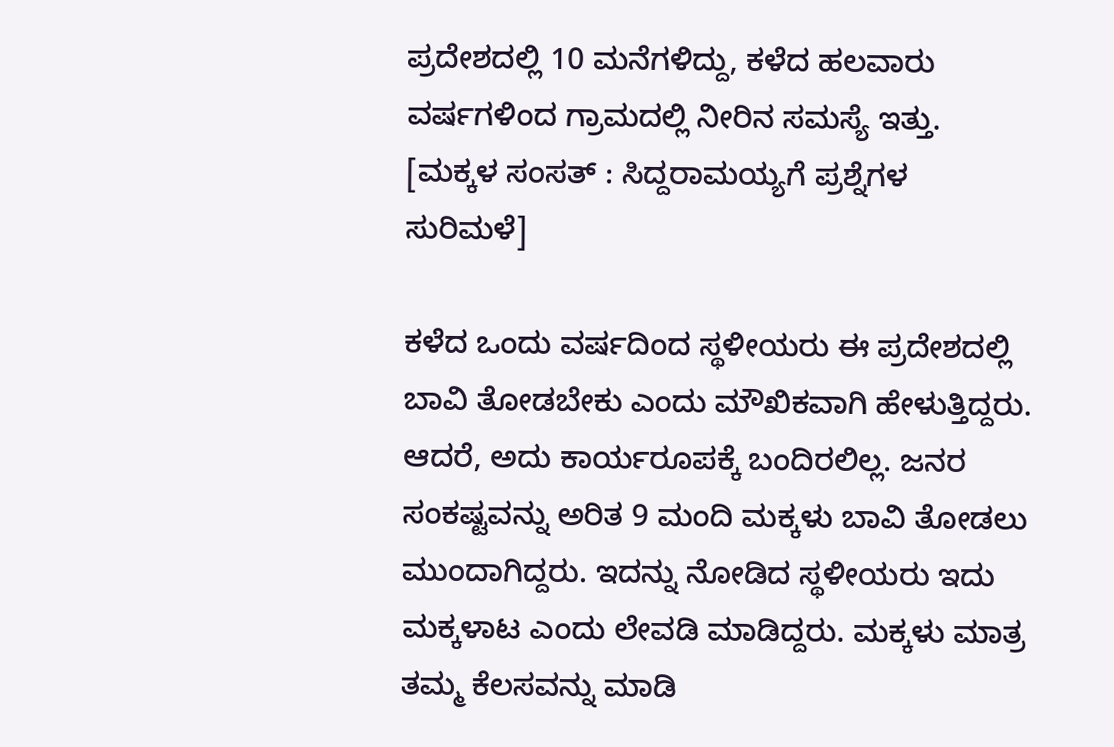ಪ್ರದೇಶದಲ್ಲಿ 10 ಮನೆಗಳಿದ್ದು, ಕಳೆದ ಹಲವಾರು ವರ್ಷಗಳಿಂದ ಗ್ರಾಮದಲ್ಲಿ ನೀರಿನ ಸಮಸ್ಯೆ ಇತ್ತು. [ಮಕ್ಕಳ ಸಂಸತ್ : ಸಿದ್ದರಾಮಯ್ಯಗೆ ಪ್ರಶ್ನೆಗಳ ಸುರಿಮಳೆ]

ಕಳೆದ ಒಂದು ವರ್ಷದಿಂದ ಸ್ಥಳೀಯರು ಈ ಪ್ರದೇಶದಲ್ಲಿ ಬಾವಿ ತೋಡಬೇಕು ಎಂದು ಮೌಖಿಕವಾಗಿ ಹೇಳುತ್ತಿದ್ದರು. ಆದರೆ, ಅದು ಕಾರ್ಯರೂಪಕ್ಕೆ ಬಂದಿರಲಿಲ್ಲ. ಜನರ ಸಂಕಷ್ಟವನ್ನು ಅರಿತ 9 ಮಂದಿ ಮಕ್ಕಳು ಬಾವಿ ತೋಡಲು ಮುಂದಾಗಿದ್ದರು. ಇದನ್ನು ನೋಡಿದ ಸ್ಥಳೀಯರು ಇದು ಮಕ್ಕಳಾಟ ಎಂದು ಲೇವಡಿ ಮಾಡಿದ್ದರು. ಮಕ್ಕಳು ಮಾತ್ರ ತಮ್ಮ ಕೆಲಸವನ್ನು ಮಾಡಿ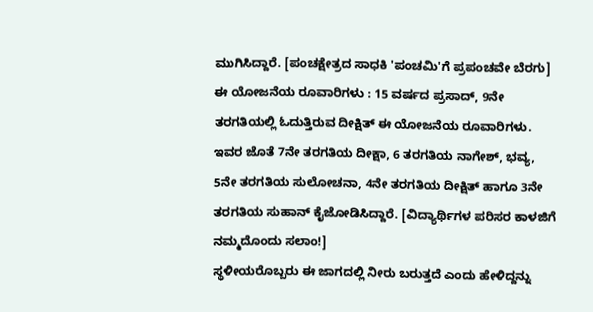ಮುಗಿಸಿದ್ದಾರೆ. [ಪಂಚಕ್ಷೇತ್ರದ ಸಾಧಕಿ 'ಪಂಚಮಿ'ಗೆ ಪ್ರಪಂಚವೇ ಬೆರಗು]
ಈ ಯೋಜನೆಯ ರೂವಾರಿಗಳು : 15 ವರ್ಷದ ಪ್ರಸಾದ್, 9ನೇ ತರಗತಿಯಲ್ಲಿ ಓದುತ್ತಿರುವ ದೀಕ್ಷಿತ್ ಈ ಯೋಜನೆಯ ರೂವಾರಿಗಳು. ಇವರ ಜೊತೆ 7ನೇ ತರಗತಿಯ ದೀಕ್ಷಾ, 6 ತರಗತಿಯ ನಾಗೇಶ್, ಭವ್ಯ, 5ನೇ ತರಗತಿಯ ಸುಲೋಚನಾ, 4ನೇ ತರಗತಿಯ ದೀಕ್ಷಿತ್ ಹಾಗೂ 3ನೇ ತರಗತಿಯ ಸುಹಾನ್ ಕೈಜೋಡಿಸಿದ್ದಾರೆ. [ವಿದ್ಯಾರ್ಥಿಗಳ ಪರಿಸರ ಕಾಳಜಿಗೆ ನಮ್ಮದೊಂದು ಸಲಾಂ!]
ಸ್ಥಳೀಯರೊಬ್ಬರು ಈ ಜಾಗದಲ್ಲಿ ನೀರು ಬರುತ್ತದೆ ಎಂದು ಹೇಳಿದ್ದನ್ನು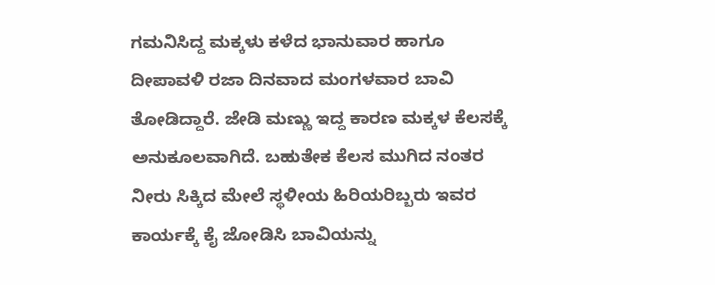ಗಮನಿಸಿದ್ದ ಮಕ್ಕಳು ಕಳೆದ ಭಾನುವಾರ ಹಾಗೂ ದೀಪಾವಳಿ ರಜಾ ದಿನವಾದ ಮಂಗಳವಾರ ಬಾವಿ ತೋಡಿದ್ದಾರೆ. ಜೇಡಿ ಮಣ್ಣು ಇದ್ದ ಕಾರಣ ಮಕ್ಕಳ ಕೆಲಸಕ್ಕೆ ಅನುಕೂಲವಾಗಿದೆ. ಬಹುತೇಕ ಕೆಲಸ ಮುಗಿದ ನಂತರ ನೀರು ಸಿಕ್ಕಿದ ಮೇಲೆ ಸ್ಥಳೀಯ ಹಿರಿಯರಿಬ್ಬರು ಇವರ ಕಾರ್ಯಕ್ಕೆ ಕೈ ಜೋಡಿಸಿ ಬಾವಿಯನ್ನು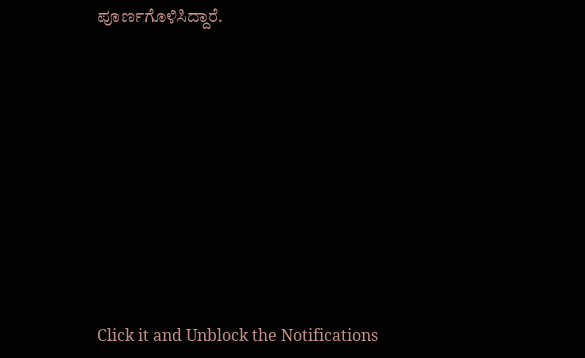ಪೂರ್ಣಗೊಳಿಸಿದ್ದಾರೆ.












Click it and Unblock the Notifications